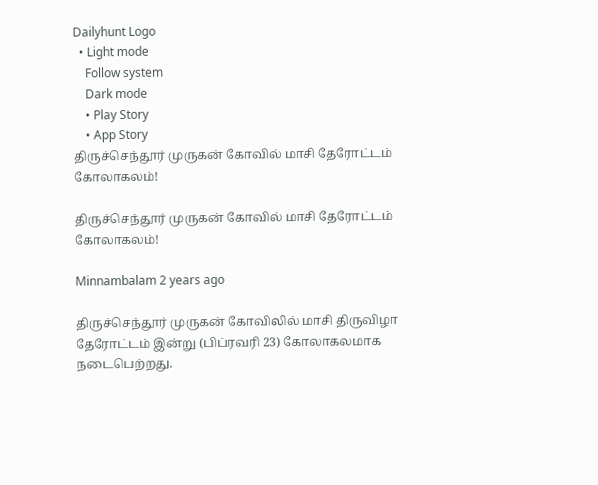Dailyhunt Logo
  • Light mode
    Follow system
    Dark mode
    • Play Story
    • App Story
திருச்செந்தூர் முருகன் கோவில் மாசி தேரோட்டம் கோலாகலம்!

திருச்செந்தூர் முருகன் கோவில் மாசி தேரோட்டம் கோலாகலம்!

Minnambalam 2 years ago

திருச்செந்தூர் முருகன் கோவிலில் மாசி திருவிழா தேரோட்டம் இன்று (பிப்ரவரி 23) கோலாகலமாக நடைபெற்றது.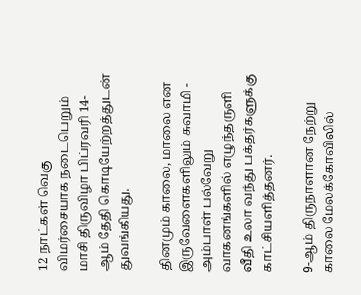12 நாட்கள் வெகு விமர்சையாக நடைபெறும் மாசி திருவிழா பிப்ரவரி 14-ஆம் தேதி கொடியேற்றத்துடன் துவங்கியது.

தினமும் காலை, மாலை என இருவேளைகளிலும் சுவாமி - அம்பாள் பல்வேறு வாகனங்களில் எழுந்தருளி வீதி உலா வந்து பக்தர்களுக்கு காட்சியளித்தனர்.

9-ஆம் திருநாளான நேற்று காலை மேலக்கோவிலில்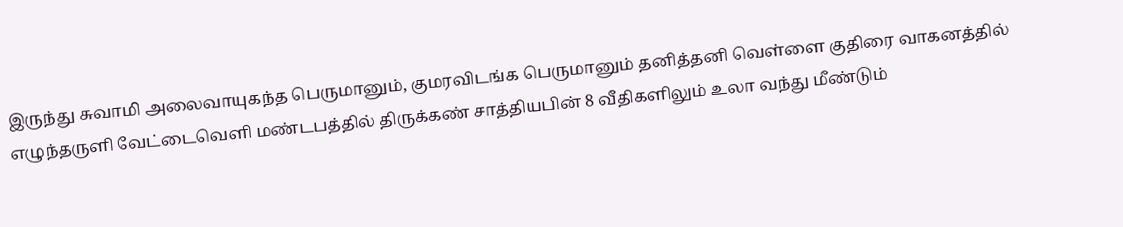இருந்து சுவாமி அலைவாயுகந்த பெருமானும், குமரவிடங்க பெருமானும் தனித்தனி வெள்ளை குதிரை வாகனத்தில் எழுந்தருளி வேட்டைவெளி மண்டபத்தில் திருக்கண் சாத்தியபின் 8 வீதிகளிலும் உலா வந்து மீண்டும்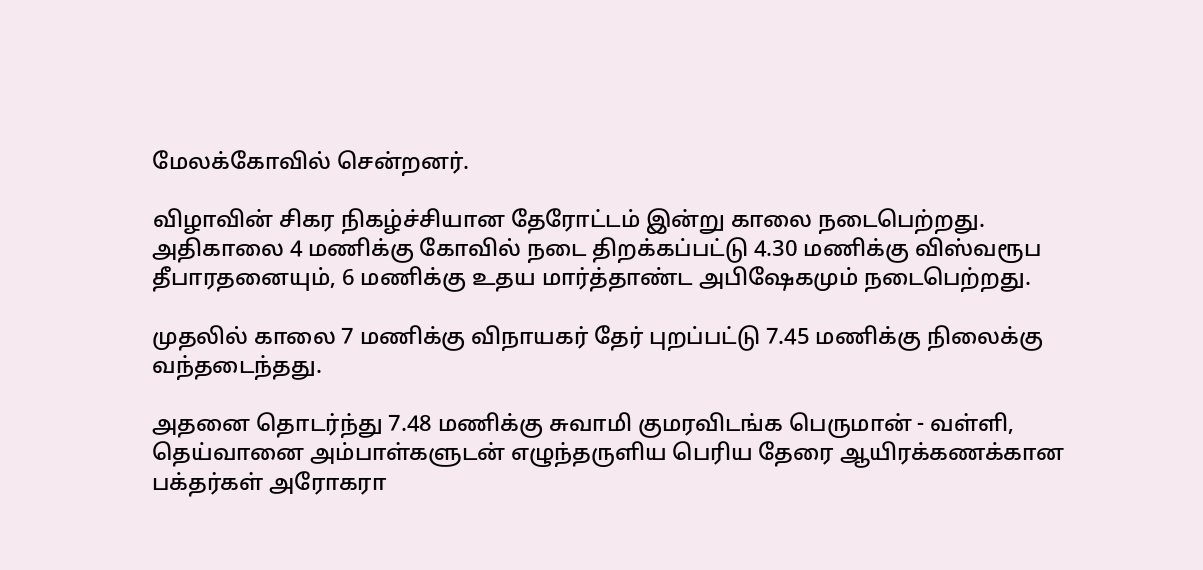மேலக்கோவில் சென்றனர்.

விழாவின் சிகர நிகழ்ச்சியான தேரோட்டம் இன்று காலை நடைபெற்றது. அதிகாலை 4 மணிக்கு கோவில் நடை திறக்கப்பட்டு 4.30 மணிக்கு விஸ்வரூப தீபாரதனையும், 6 மணிக்கு உதய மார்த்தாண்ட அபிஷேகமும் நடைபெற்றது.

முதலில் காலை 7 மணிக்கு விநாயகர் தேர் புறப்பட்டு 7.45 மணிக்கு நிலைக்கு வந்தடைந்தது.

அதனை தொடர்ந்து 7.48 மணிக்கு சுவாமி குமரவிடங்க பெருமான் - வள்ளி, தெய்வானை அம்பாள்களுடன் எழுந்தருளிய பெரிய தேரை ஆயிரக்கணக்கான பக்தர்கள் அரோகரா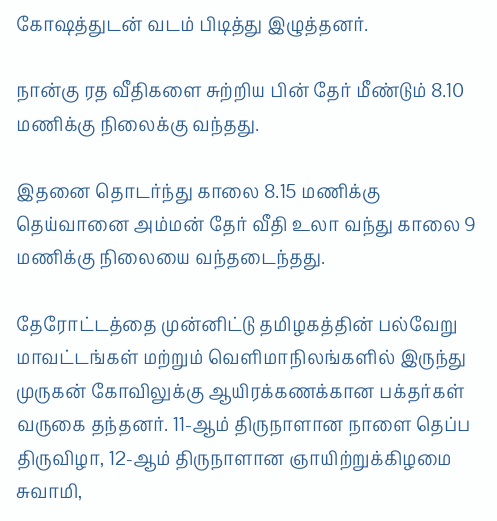கோஷத்துடன் வடம் பிடித்து இழுத்தனர்.

நான்கு ரத வீதிகளை சுற்றிய பின் தேர் மீண்டும் 8.10 மணிக்கு நிலைக்கு வந்தது.

இதனை தொடர்ந்து காலை 8.15 மணிக்கு தெய்வானை அம்மன் தேர் வீதி உலா வந்து காலை 9 மணிக்கு நிலையை வந்தடைந்தது.

தேரோட்டத்தை முன்னிட்டு தமிழகத்தின் பல்வேறு மாவட்டங்கள் மற்றும் வெளிமாநிலங்களில் இருந்து முருகன் கோவிலுக்கு ஆயிரக்கணக்கான பக்தர்கள் வருகை தந்தனர். 11-ஆம் திருநாளான நாளை தெப்ப திருவிழா, 12-ஆம் திருநாளான ஞாயிற்றுக்கிழமை சுவாமி,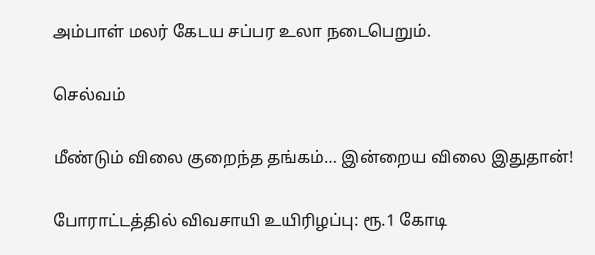அம்பாள் மலர் கேடய சப்பர உலா நடைபெறும்.

செல்வம்

மீண்டும் விலை குறைந்த தங்கம்… இன்றைய விலை இதுதான்!

போராட்டத்தில் விவசாயி உயிரிழப்பு: ரூ.1 கோடி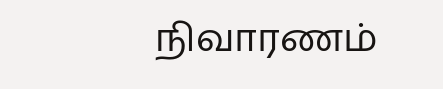நிவாரணம்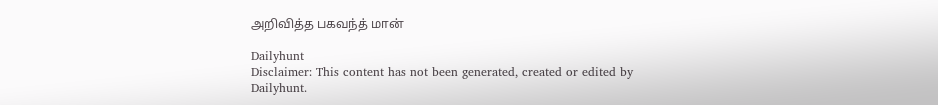அறிவித்த பகவந்த் மான்

Dailyhunt
Disclaimer: This content has not been generated, created or edited by Dailyhunt.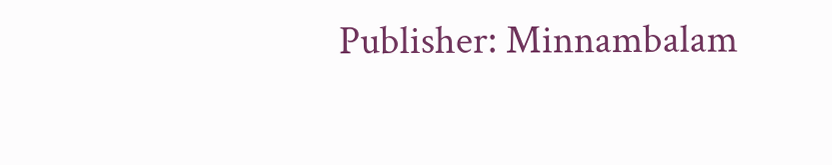Publisher: Minnambalam